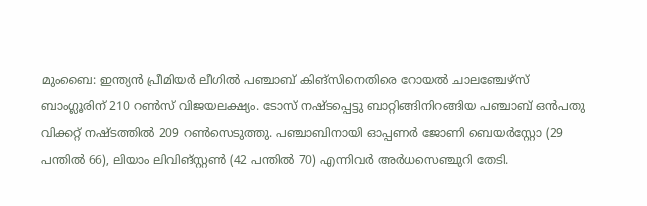മുംബൈ: ഇന്ത്യൻ പ്രീമിയർ ലീഗിൽ പഞ്ചാബ് കിങ്‌സിനെതിരെ റോയൽ ചാലഞ്ചേഴ്‌സ് ബാംഗ്ലൂരിന് 210 റൺസ് വിജയലക്ഷ്യം. ടോസ് നഷ്ടപ്പെട്ടു ബാറ്റിങ്ങിനിറങ്ങിയ പഞ്ചാബ് ഒൻപതു വിക്കറ്റ് നഷ്ടത്തിൽ 209 റൺസെടുത്തു. പഞ്ചാബിനായി ഓപ്പണർ ജോണി ബെയർ‌സ്റ്റോ (29 പന്തിൽ 66), ലിയാം ലിവിങ്സ്റ്റൺ (42 പന്തിൽ 70) എന്നിവർ അർധസെഞ്ചുറി തേടി.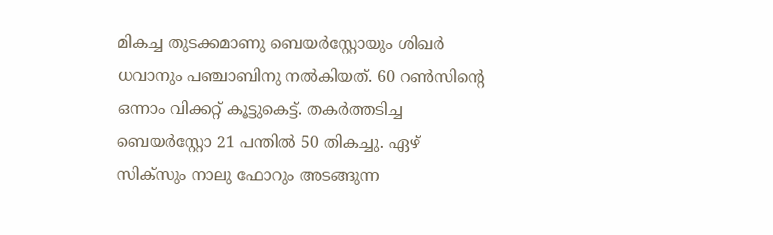മികച്ച തുടക്കമാണു ബെയർ‌സ്റ്റോയും ശിഖർ ധവാനും പഞ്ചാബിനു നൽകിയത്. 60 റൺസിന്റെ ഒന്നാം വിക്കറ്റ് കൂട്ടുകെട്ട്. തകർത്തടിച്ച ബെയർ‌സ്റ്റോ 21 പന്തിൽ 50 തികച്ചു. ഏഴ് സിക്‌സും നാലു ഫോറും അടങ്ങുന്ന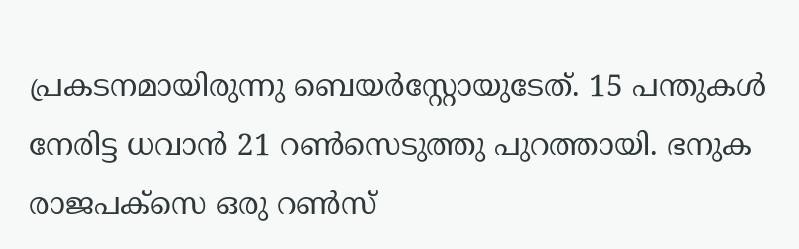പ്രകടനമായിരുന്നു ബെയർ‌സ്റ്റോയുടേത്. 15 പന്തുകൾ നേരിട്ട ധവാൻ 21 റൺസെടുത്തു പുറത്തായി. ഭനുക രാജപക്‌സെ ഒരു റൺസ്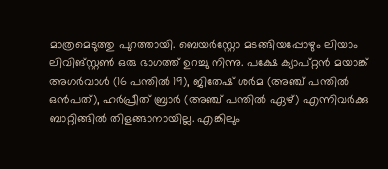മാത്രമെടുത്തു പുറത്തായി. ബെയർ‌സ്റ്റോ മടങ്ങിയപ്പോഴും ലിയാം ലിവിങ്സ്റ്റൺ ഒരു ഭാഗത്ത് ഉറച്ചു നിന്നു. പക്ഷേ ക്യാപ്റ്റൻ മയാങ്ക് അഗർവാൾ (16 പന്തിൽ 19), ജിതേഷ് ശർമ (അഞ്ച് പന്തിൽ ഒൻപത്), ഹർപ്രീത് ബ്രാർ (അഞ്ച് പന്തിൽ ഏഴ്) എന്നിവർക്കു ബാറ്റിങ്ങിൽ തിളങ്ങാനായില്ല. എങ്കിലും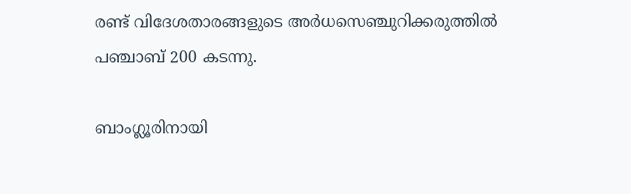രണ്ട് വിദേശതാരങ്ങളുടെ അർധസെഞ്ചുറിക്കരുത്തിൽ പഞ്ചാബ് 200 കടന്നു.

ബാംഗ്ലൂരിനായി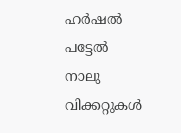ഹർഷൽ പട്ടേൽ നാലു വിക്കറ്റുകൾ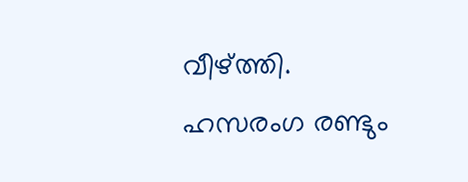വീഴ്‌ത്തി. ഹസരംഗ രണ്ടും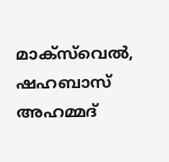മാക്‌സ്‌വെൽ, ഷഹബാസ് അഹമ്മദ്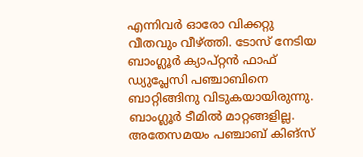എന്നിവർ ഓരോ വിക്കറ്റു വീതവും വീഴ്‌ത്തി. ടോസ് നേടിയ ബാംഗ്ലൂർ ക്യാപ്റ്റൻ ഫാഫ് ഡ്യുപ്ലേസി പഞ്ചാബിനെ ബാറ്റിങ്ങിനു വിടുകയായിരുന്നു. ബാംഗ്ലൂർ ടീമിൽ മാറ്റങ്ങളില്ല. അതേസമയം പഞ്ചാബ് കിങ്‌സ്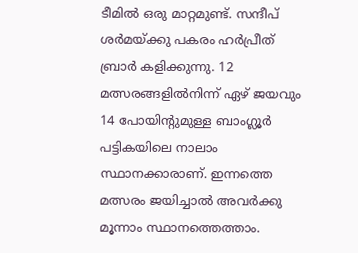ടീമിൽ ഒരു മാറ്റമുണ്ട്. സന്ദീപ് ശർമയ്ക്കു പകരം ഹർപ്രീത് ബ്രാർ കളിക്കുന്നു. 12 മത്സരങ്ങളിൽനിന്ന് ഏഴ് ജയവും 14 പോയിന്റുമുള്ള ബാംഗ്ലൂർ പട്ടികയിലെ നാലാം സ്ഥാനക്കാരാണ്. ഇന്നത്തെ മത്സരം ജയിച്ചാൽ അവർക്കു മൂന്നാം സ്ഥാനത്തെത്താം.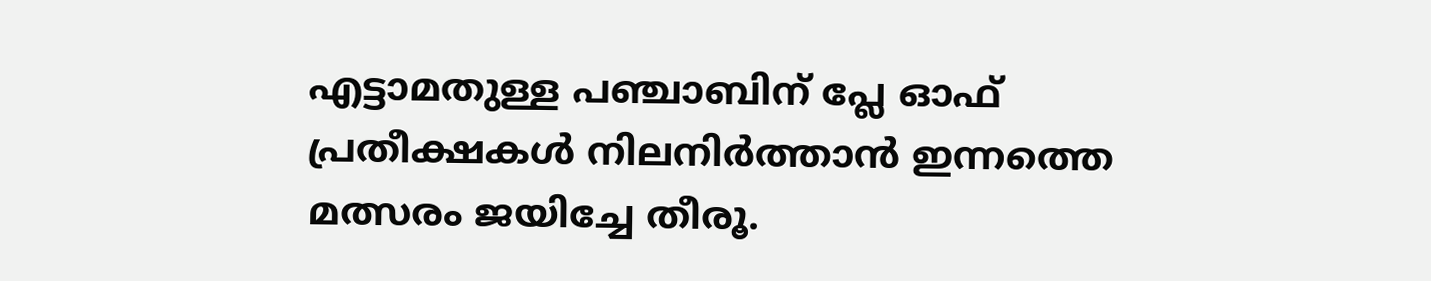എട്ടാമതുള്ള പഞ്ചാബിന് പ്ലേ ഓഫ് പ്രതീക്ഷകൾ നിലനിർത്താൻ ഇന്നത്തെ മത്സരം ജയിച്ചേ തീരൂ.